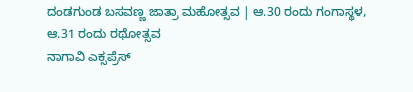ದಂಡಗುಂಡ ಬಸವಣ್ಣ ಜಾತ್ರಾ ಮಹೋತ್ಸವ | ಆ.30 ರಂದು ಗಂಗಾಸ್ಥಳ, ಆ.31 ರಂದು ರಥೋತ್ಸವ
ನಾಗಾವಿ ಎಕ್ಸಪ್ರೆಸ್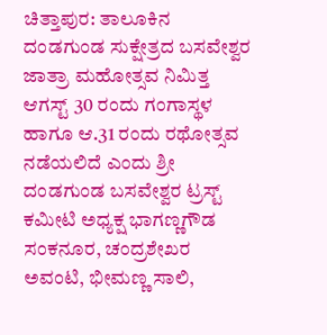ಚಿತ್ತಾಪುರ: ತಾಲೂಕಿನ ದಂಡಗುಂಡ ಸುಕ್ಷೇತ್ರದ ಬಸವೇಶ್ವರ ಜಾತ್ರಾ ಮಹೋತ್ಸವ ನಿಮಿತ್ತ ಆಗಸ್ಟ್ 30 ರಂದು ಗಂಗಾಸ್ಥಳ ಹಾಗೂ ಆ.31 ರಂದು ರಥೋತ್ಸವ ನಡೆಯಲಿದೆ ಎಂದು ಶ್ರೀ ದಂಡಗುಂಡ ಬಸವೇಶ್ವರ ಟ್ರಸ್ಟ್ ಕಮೀಟಿ ಅಧ್ಯಕ್ಷ ಭಾಗಣ್ಣಗೌಡ ಸಂಕನೂರ, ಚಂದ್ರಶೇಖರ ಅವಂಟಿ, ಭೀಮಣ್ಣ ಸಾಲಿ,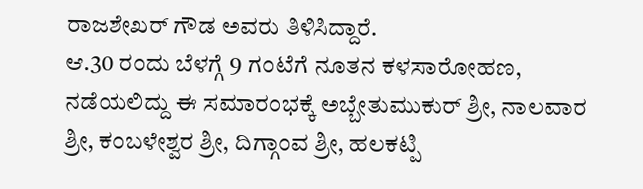ರಾಜಶೇಖರ್ ಗೌಡ ಅವರು ತಿಳಿಸಿದ್ದಾರೆ.
ಆ.30 ರಂದು ಬೆಳಗ್ಗೆ 9 ಗಂಟೆಗೆ ನೂತನ ಕಳಸಾರೋಹಣ, ನಡೆಯಲಿದ್ದು ಈ ಸಮಾರಂಭಕ್ಕೆ ಅಬ್ಬೇತುಮುಕುರ್ ಶ್ರೀ, ನಾಲವಾರ ಶ್ರೀ, ಕಂಬಳೇಶ್ವರ ಶ್ರೀ, ದಿಗ್ಗಾಂವ ಶ್ರೀ, ಹಲಕಟ್ಪಿ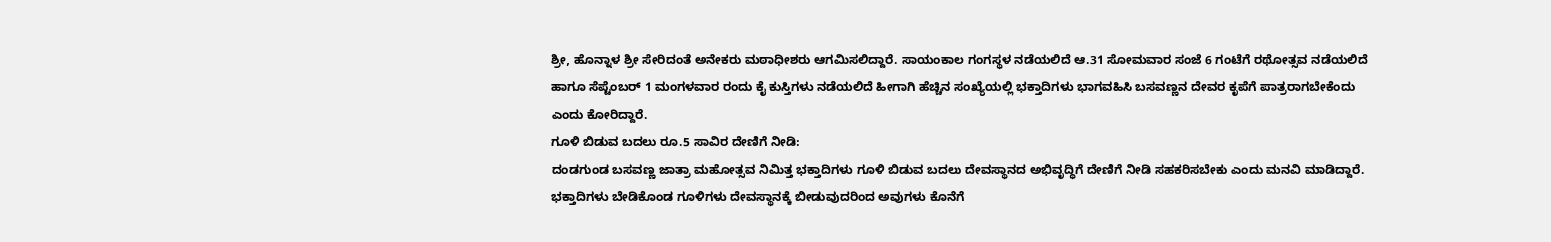ಶ್ರೀ, ಹೊನ್ನಾಳ ಶ್ರೀ ಸೇರಿದಂತೆ ಅನೇಕರು ಮಠಾಧೀಶರು ಆಗಮಿಸಲಿದ್ದಾರೆ. ಸಾಯಂಕಾಲ ಗಂಗಸ್ಥಳ ನಡೆಯಲಿದೆ ಆ.31 ಸೋಮವಾರ ಸಂಜೆ 6 ಗಂಟೆಗೆ ರಥೋತ್ಸವ ನಡೆಯಲಿದೆ ಹಾಗೂ ಸೆಪ್ಟೆಂಬರ್ 1 ಮಂಗಳವಾರ ರಂದು ಕೈ ಕುಸ್ತಿಗಳು ನಡೆಯಲಿದೆ ಹೀಗಾಗಿ ಹೆಚ್ಚಿನ ಸಂಖ್ಯೆಯಲ್ಲಿ ಭಕ್ತಾದಿಗಳು ಭಾಗವಹಿಸಿ ಬಸವಣ್ಣನ ದೇವರ ಕೃಪೆಗೆ ಪಾತ್ರರಾಗಬೇಕೆಂದು ಎಂದು ಕೋರಿದ್ದಾರೆ.
ಗೂಳಿ ಬಿಡುವ ಬದಲು ರೂ.5 ಸಾವಿರ ದೇಣಿಗೆ ನೀಡಿ:
ದಂಡಗುಂಡ ಬಸವಣ್ಣ ಜಾತ್ರಾ ಮಹೋತ್ಸವ ನಿಮಿತ್ತ ಭಕ್ತಾದಿಗಳು ಗೂಳಿ ಬಿಡುವ ಬದಲು ದೇವಸ್ಥಾನದ ಅಭಿವೃದ್ಧಿಗೆ ದೇಣಿಗೆ ನೀಡಿ ಸಹಕರಿಸಬೇಕು ಎಂದು ಮನವಿ ಮಾಡಿದ್ದಾರೆ. ಭಕ್ತಾದಿಗಳು ಬೇಡಿಕೊಂಡ ಗೂಳಿಗಳು ದೇವಸ್ಥಾನಕ್ಕೆ ಬೀಡುವುದರಿಂದ ಅವುಗಳು ಕೊನೆಗೆ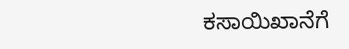ಕಸಾಯಿಖಾನೆಗೆ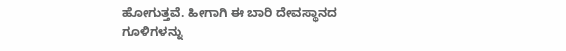ಹೋಗುತ್ತವೆ. ಹೀಗಾಗಿ ಈ ಬಾರಿ ದೇವಸ್ಥಾನದ ಗೂಳಿಗಳನ್ನು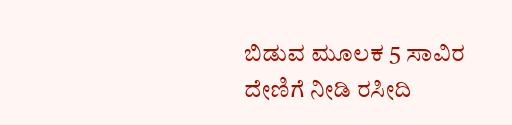ಬಿಡುವ ಮೂಲಕ 5 ಸಾವಿರ ದೇಣಿಗೆ ನೀಡಿ ರಸೀದಿ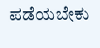ಪಡೆಯಬೇಕು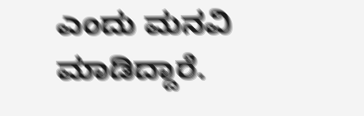ಎಂದು ಮನವಿ ಮಾಡಿದ್ದಾರೆ.